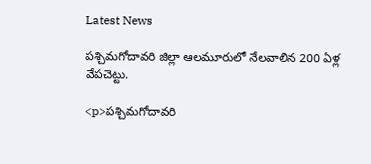Latest News

పశ్చిమగోదావరి జిల్లా ఆలమూరులో నేలవాలిన 200 ఏళ్ల వేపచెట్టు.

<p>పశ్చిమగోదావరి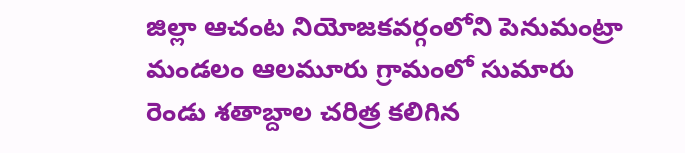జిల్లా ఆచంట నియోజకవర్గంలోని పెనుమంట్రా మండలం ఆలమూరు గ్రామంలో సుమారు రెండు శతాబ్దాల చరిత్ర కలిగిన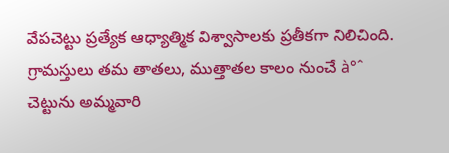వేపచెట్టు ప్రత్యేక ఆధ్యాత్మిక విశ్వాసాలకు ప్రతీకగా నిలిచింది. గ్రామస్తులు తమ తాతలు, ముత్తాతల కాలం నుంచే à°ˆ చెట్టును అమ్మవారి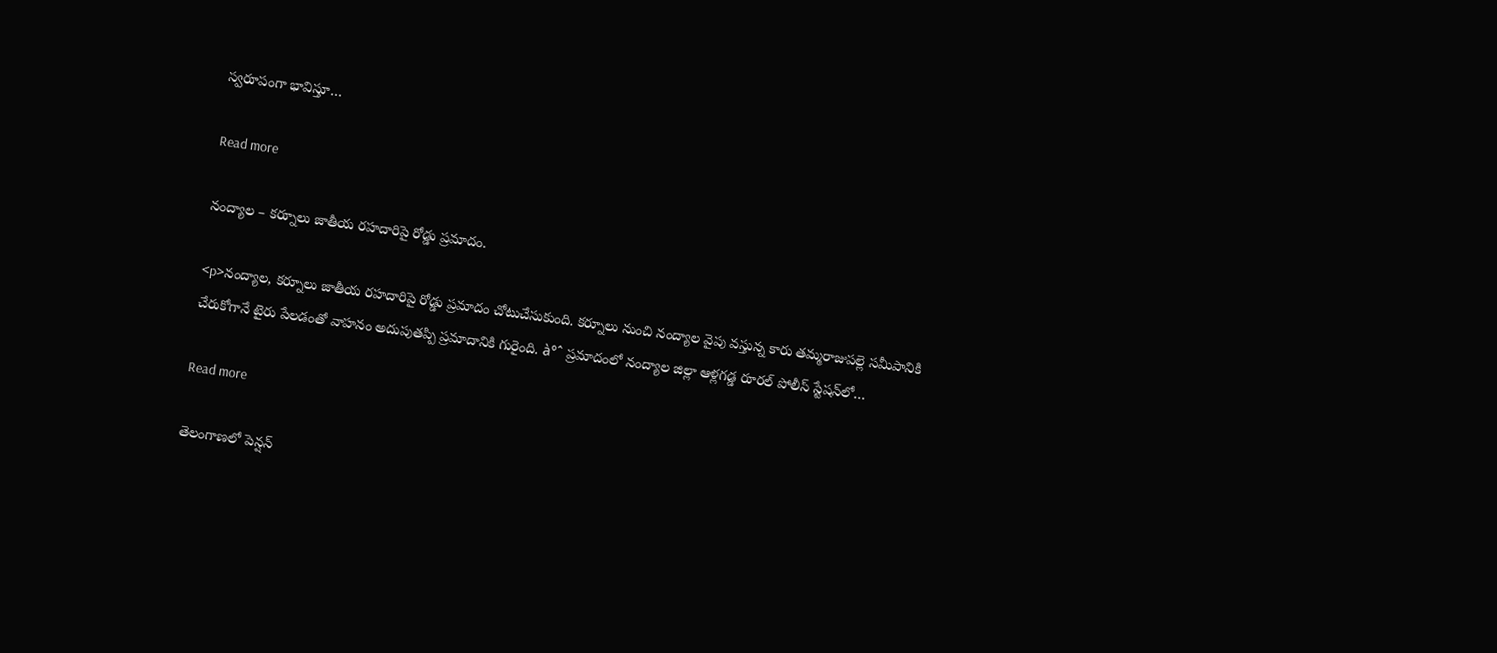స్వరూపంగా భావిస్తూ…

Read more

నంద్యాల – కర్నూలు జాతీయ రహదారిపై రోడ్డు ప్రమాదం.

<p>నంద్యాల, కర్నూలు జాతీయ రహదారిపై రోడ్డు ప్రమాదం చోటుచేసుకుంది. కర్నూలు నుంచి నంద్యాల వైపు వస్తున్న కారు తమ్మరాజుపల్లె సమీపానికి చేరుకోగానే టైరు పేలడంతో వాహనం అదుపుతప్పి ప్రమాదానికి గురైంది. à°ˆ ప్రమాదంలో నంద్యాల జిల్లా ఆళ్లగడ్డ రూరల్ పోలీస్ స్టేషన్‌లో…

Read more

తెలంగాణలో పెన్షన్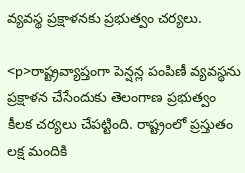వ్యవస్థ ప్రక్షాళనకు ప్రభుత్వం చర్యలు.

<p>రాష్ట్రవ్యాప్తంగా పెన్షన్ల పంపిణీ వ్యవస్థను ప్రక్షాళన చేసేందుకు తెలంగాణ ప్రభుత్వం కీలక చర్యలు చేపట్టింది. రాష్ట్రంలో ప్రస్తుతం లక్ష మందికి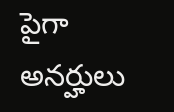పైగా అనర్హులు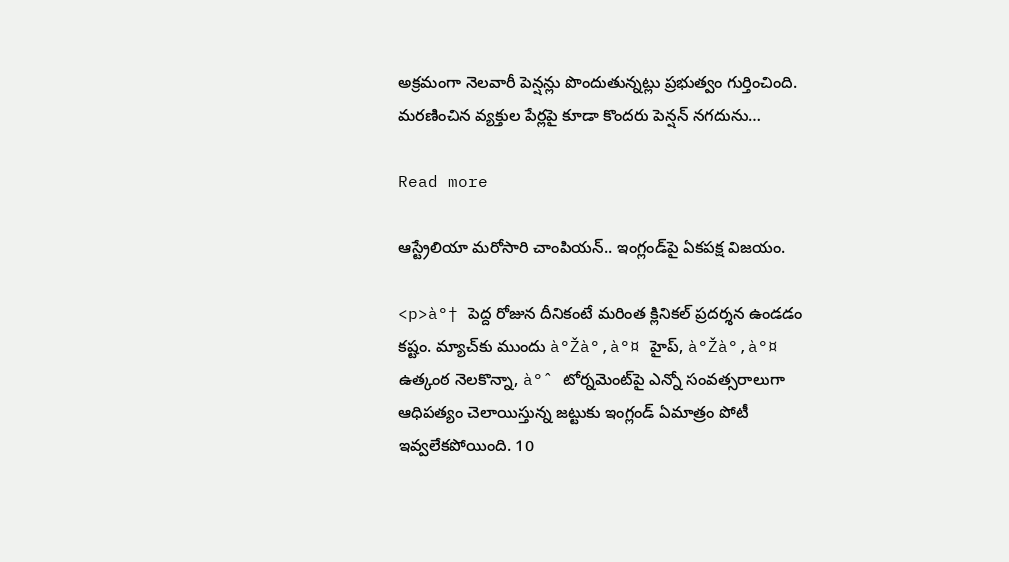అక్రమంగా నెలవారీ పెన్షన్లు పొందుతున్నట్లు ప్రభుత్వం గుర్తించింది. మరణించిన వ్యక్తుల పేర్లపై కూడా కొందరు పెన్షన్ నగదును…

Read more

ఆస్ట్రేలియా మరోసారి చాంపియన్.. ఇంగ్లండ్‌పై ఏకపక్ష విజయం.

<p>à°† పెద్ద రోజున దీనికంటే మరింత క్లినికల్ ప్రదర్శన ఉండడం కష్టం. మ్యాచ్‌కు ముందు à°Žà°‚à°¤ హైప్, à°Žà°‚à°¤ ఉత్కంఠ నెలకొన్నా, à°ˆ టోర్నమెంట్‌పై ఎన్నో సంవత్సరాలుగా ఆధిపత్యం చెలాయిస్తున్న జట్టుకు ఇంగ్లండ్ ఏమాత్రం పోటీ ఇవ్వలేకపోయింది. 10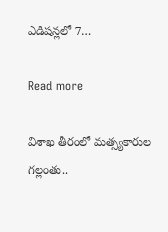ఎడిషన్లలో 7…

Read more

విశాఖ తీరంలో మత్స్యకారుల గల్లంతు..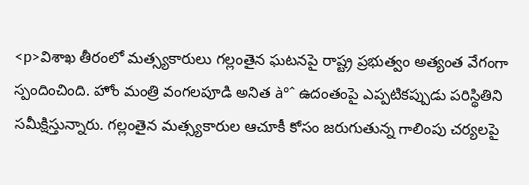<p>విశాఖ తీరంలో మత్స్యకారులు గల్లంతైన ఘటనపై రాష్ట్ర ప్రభుత్వం అత్యంత వేగంగా స్పందించింది. హోం మంత్రి వంగలపూడి అనిత à°ˆ ఉదంతంపై ఎప్పటికప్పుడు పరిస్థితిని సమీక్షిస్తున్నారు. గల్లంతైన మత్స్యకారుల ఆచూకీ కోసం జరుగుతున్న గాలింపు చర్యలపై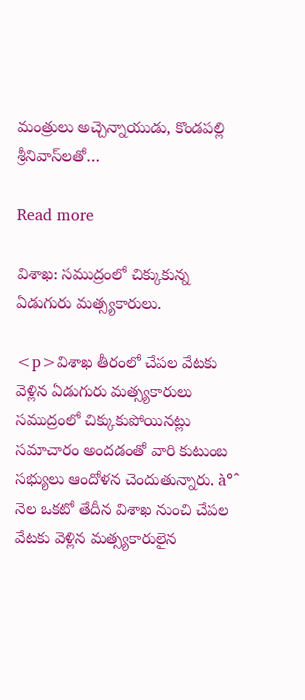మంత్రులు అచ్చెన్నాయుడు, కొండపల్లి శ్రీనివాస్‌లతో…

Read more

విశాఖ: సముద్రంలో చిక్కుకున్న ఏడుగురు మత్స్యకారులు.

<p>విశాఖ తీరంలో చేపల వేటకు వెళ్లిన ఏడుగురు మత్స్యకారులు సముద్రంలో చిక్కుకుపోయినట్లు సమాచారం అందడంతో వారి కుటుంబ సభ్యులు ఆందోళన చెందుతున్నారు. à°ˆ నెల ఒకటో తేదీన విశాఖ నుంచి చేపల వేటకు వెళ్లిన మత్స్యకారులైన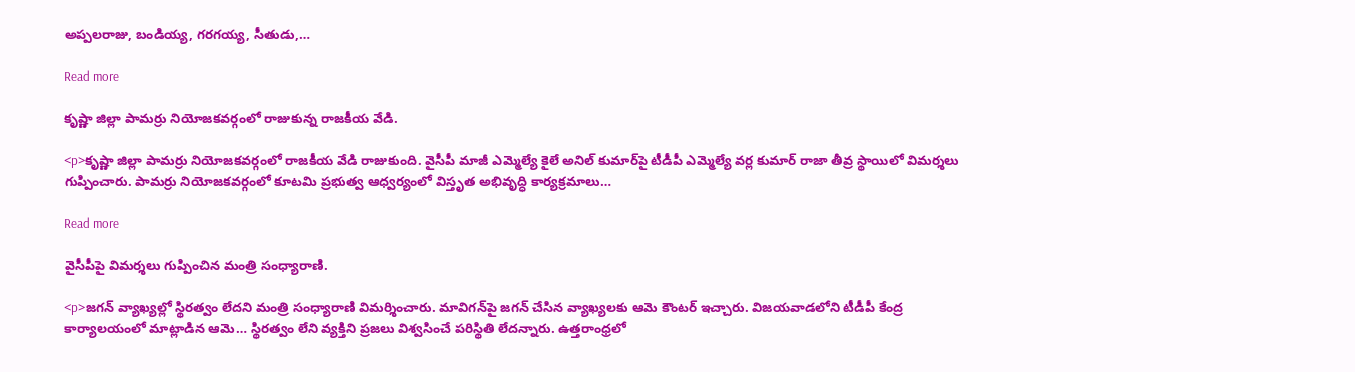అప్పలరాజు, బండియ్య, గరగయ్య, సీతుడు,…

Read more

కృష్ణా జిల్లా పామర్రు నియోజకవర్గంలో రాజుకున్న రాజకీయ వేడి.

<p>కృష్ణా జిల్లా పామర్రు నియోజకవర్గంలో రాజకీయ వేడి రాజుకుంది. వైసీపీ మాజీ ఎమ్మెల్యే కైలే అనిల్ కుమార్‌పై టీడీపీ ఎమ్మెల్యే వర్ల కుమార్ రాజా తీవ్ర స్థాయిలో విమర్శలు గుప్పించారు. పామర్రు నియోజకవర్గంలో కూటమి ప్రభుత్వ ఆధ్వర్యంలో విస్తృత అభివృద్ధి కార్యక్రమాలు…

Read more

వైసీపీపై విమర్శలు గుప్పించిన మంత్రి సంధ్యారాణి.

<p>జగన్ వ్యాఖ్యల్లో స్థిరత్వం లేదని మంత్రి సంధ్యారాణి విమర్శించారు. మావిగన్‌పై జగన్ చేసిన వ్యాఖ్యలకు ఆమె కౌంటర్ ఇచ్చారు. విజయవాడలోని టీడీపీ కేంద్ర కార్యాలయంలో మాట్లాడిన ఆమె… స్థిరత్వం లేని వ్యక్తిని ప్రజలు విశ్వసించే పరిస్థితి లేదన్నారు. ఉత్తరాంధ్రలో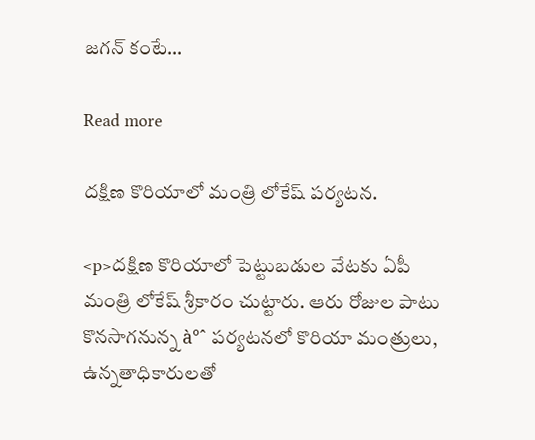జగన్ కంటే…

Read more

దక్షిణ కొరియాలో మంత్రి లోకేష్ పర్యటన.

<p>దక్షిణ కొరియాలో పెట్టుబడుల వేటకు ఏపీ మంత్రి లోకేష్ శ్రీకారం చుట్టారు. ఆరు రోజుల పాటు కొనసాగనున్న à°ˆ పర్యటనలో కొరియా మంత్రులు, ఉన్నతాధికారులతో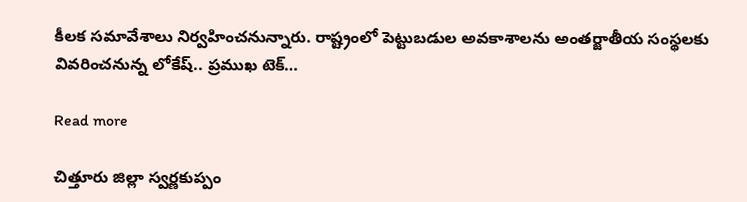కీలక సమావేశాలు నిర్వహించనున్నారు. రాష్ట్రంలో పెట్టుబడుల అవకాశాలను అంతర్జాతీయ సంస్థలకు వివరించనున్న లోకేష్.. ప్రముఖ టెక్…

Read more

చిత్తూరు జిల్లా స్వర్ణకుప్పం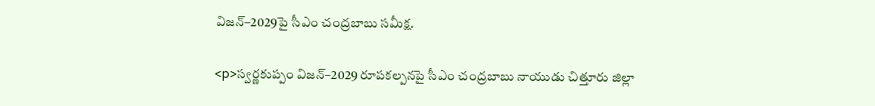విజన్–2029పై సీఎం చంద్రబాబు సమీక్ష.

<p>స్వర్ణకుప్పం విజన్–2029 రూపకల్పనపై సీఎం చంద్రబాబు నాయుడు చిత్తూరు జిల్లా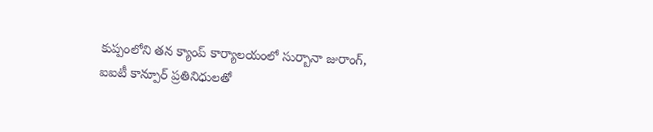కుప్పంలోని తన క్యాంప్ కార్యాలయంలో సుర్బానా జురాంగ్, ఐఐటీ కాన్పూర్ ప్రతినిధులతో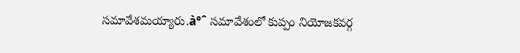సమావేశమయ్యారు.à°ˆ సమావేశంలో కుప్పం నియోజకవర్గ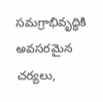సమగ్రాభివృద్ధికి అవసరమైన చర్యలు,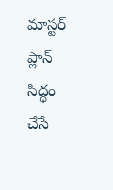మాస్టర్ ప్లాన్ సిద్ధం చేసే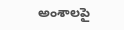అంశాలపై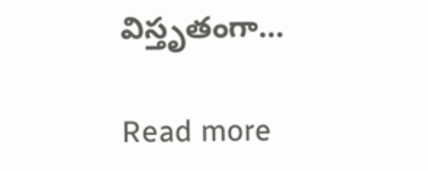విస్తృతంగా…

Read more